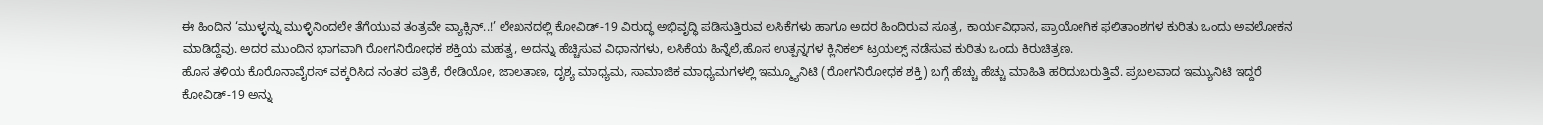ಈ ಹಿಂದಿನ ‘ಮುಳ್ಳನ್ನು ಮುಳ್ಳಿನಿಂದಲೇ ತೆಗೆಯುವ ತಂತ್ರವೇ ವ್ಯಾಕ್ಸಿನ್..!’ ಲೇಖನದಲ್ಲಿ ಕೋವಿಡ್-19 ವಿರುದ್ಧ ಅಭಿವೃದ್ಧಿ ಪಡಿಸುತ್ತಿರುವ ಲಸಿಕೆಗಳು ಹಾಗೂ ಅದರ ಹಿಂದಿರುವ ಸೂತ್ರ, ಕಾರ್ಯವಿಧಾನ, ಪ್ರಾಯೋಗಿಕ ಫಲಿತಾಂಶಗಳ ಕುರಿತು ಒಂದು ಅವಲೋಕನ ಮಾಡಿದ್ದೆವು. ಅದರ ಮುಂದಿನ ಭಾಗವಾಗಿ ರೋಗನಿರೋಧಕ ಶಕ್ತಿಯ ಮಹತ್ವ, ಅದನ್ನು ಹೆಚ್ಚಿಸುವ ವಿಧಾನಗಳು, ಲಸಿಕೆಯ ಹಿನ್ನೆಲೆ,ಹೊಸ ಉತ್ಪನ್ನಗಳ ಕ್ಲಿನಿಕಲ್ ಟ್ರಯಲ್ಸ್ ನಡೆಸುವ ಕುರಿತು ಒಂದು ಕಿರುಚಿತ್ರಣ.
ಹೊಸ ತಳಿಯ ಕೊರೊನಾವೈರಸ್ ವಕ್ಕರಿಸಿದ ನಂತರ ಪತ್ರಿಕೆ, ರೇಡಿಯೋ, ಜಾಲತಾಣ, ದೃಶ್ಯ ಮಾಧ್ಯಮ, ಸಾಮಾಜಿಕ ಮಾಧ್ಯಮಗಳಲ್ಲಿ ಇಮ್ಮ್ಯೂನಿಟಿ (ರೋಗನಿರೋಧಕ ಶಕ್ತಿ) ಬಗ್ಗೆ ಹೆಚ್ಚು ಹೆಚ್ಚು ಮಾಹಿತಿ ಹರಿದುಬರುತ್ತಿವೆ. ಪ್ರಬಲವಾದ ಇಮ್ಯುನಿಟಿ ಇದ್ದರೆ ಕೋವಿಡ್-19 ಅನ್ನು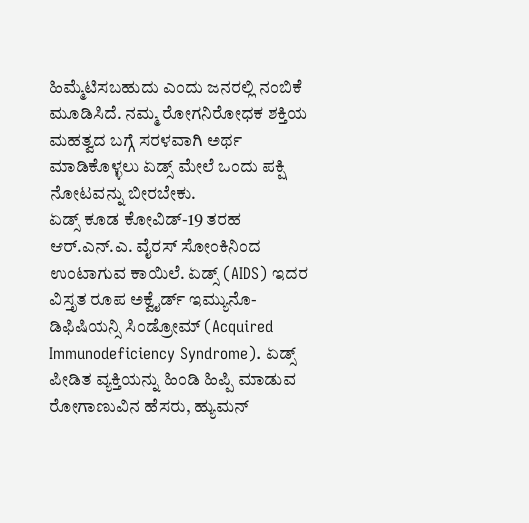ಹಿಮ್ಮೆಟಿಸಬಹುದು ಎಂದು ಜನರಲ್ಲಿ ನಂಬಿಕೆ ಮೂಡಿಸಿದೆ. ನಮ್ಮ ರೋಗನಿರೋಧಕ ಶಕ್ತಿಯ ಮಹತ್ವದ ಬಗ್ಗೆ ಸರಳವಾಗಿ ಅರ್ಥ ಮಾಡಿಕೊಳ್ಳಲು ಏಡ್ಸ್ ಮೇಲೆ ಒಂದು ಪಕ್ಷಿ ನೋಟವನ್ನು ಬೀರಬೇಕು.
ಏಡ್ಸ್ ಕೂಡ ಕೋವಿಡ್-19 ತರಹ ಆರ್.ಎನ್.ಎ. ವೈರಸ್ ಸೋಂಕಿನಿಂದ ಉಂಟಾಗುವ ಕಾಯಿಲೆ. ಏಡ್ಸ್ (AIDS) ಇದರ ವಿಸ್ತೃತ ರೂಪ ಅಕ್ವೈರ್ಡ್ ಇಮ್ಯುನೊ-ಡಿಫಿಷಿಯನ್ಸಿ ಸಿಂಡ್ರೋಮ್ (Acquired Immunodeficiency Syndrome). ಏಡ್ಸ್ ಪೀಡಿತ ವ್ಯಕ್ತಿಯನ್ನು ಹಿಂಡಿ ಹಿಪ್ಪಿ ಮಾಡುವ ರೋಗಾಣುವಿನ ಹೆಸರು, ಹ್ಯುಮನ್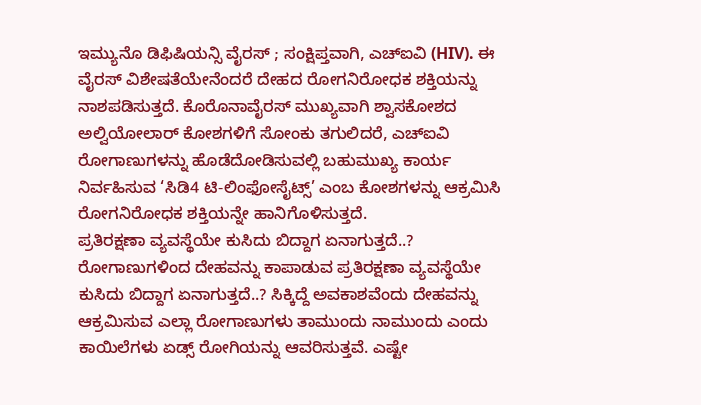ಇಮ್ಯುನೊ ಡಿಫಿಷಿಯನ್ಸಿ ವೈರಸ್ ; ಸಂಕ್ಷಿಪ್ತವಾಗಿ, ಎಚ್ಐವಿ (HIV). ಈ ವೈರಸ್ ವಿಶೇಷತೆಯೇನೆಂದರೆ ದೇಹದ ರೋಗನಿರೋಧಕ ಶಕ್ತಿಯನ್ನು ನಾಶಪಡಿಸುತ್ತದೆ. ಕೊರೊನಾವೈರಸ್ ಮುಖ್ಯವಾಗಿ ಶ್ವಾಸಕೋಶದ ಅಲ್ವಿಯೋಲಾರ್ ಕೋಶಗಳಿಗೆ ಸೋಂಕು ತಗುಲಿದರೆ, ಎಚ್ಐವಿ ರೋಗಾಣುಗಳನ್ನು ಹೊಡೆದೋಡಿಸುವಲ್ಲಿ ಬಹುಮುಖ್ಯ ಕಾರ್ಯ ನಿರ್ವಹಿಸುವ ‘ಸಿಡಿ4 ಟಿ-ಲಿಂಫೋಸೈಟ್ಸ್’ ಎಂಬ ಕೋಶಗಳನ್ನು ಆಕ್ರಮಿಸಿ ರೋಗನಿರೋಧಕ ಶಕ್ತಿಯನ್ನೇ ಹಾನಿಗೊಳಿಸುತ್ತದೆ.
ಪ್ರತಿರಕ್ಷಣಾ ವ್ಯವಸ್ಥೆಯೇ ಕುಸಿದು ಬಿದ್ದಾಗ ಏನಾಗುತ್ತದೆ..?
ರೋಗಾಣುಗಳಿಂದ ದೇಹವನ್ನು ಕಾಪಾಡುವ ಪ್ರತಿರಕ್ಷಣಾ ವ್ಯವಸ್ಥೆಯೇ ಕುಸಿದು ಬಿದ್ದಾಗ ಏನಾಗುತ್ತದೆ..? ಸಿಕ್ಕಿದ್ದೆ ಅವಕಾಶವೆಂದು ದೇಹವನ್ನು ಆಕ್ರಮಿಸುವ ಎಲ್ಲಾ ರೋಗಾಣುಗಳು ತಾಮುಂದು ನಾಮುಂದು ಎಂದು ಕಾಯಿಲೆಗಳು ಏಡ್ಸ್ ರೋಗಿಯನ್ನು ಆವರಿಸುತ್ತವೆ. ಎಷ್ಟೇ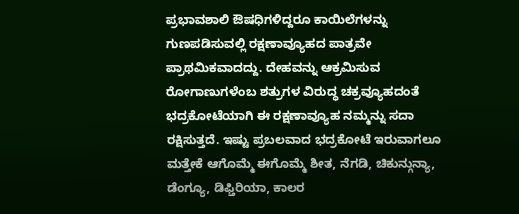ಪ್ರಭಾವಶಾಲಿ ಔಷಧಿಗಳಿದ್ದರೂ ಕಾಯಿಲೆಗಳನ್ನು ಗುಣಪಡಿಸುವಲ್ಲಿ ರಕ್ಷಣಾವ್ಯೂಹದ ಪಾತ್ರವೇ ಪ್ರಾಥಮಿಕವಾದದ್ದು. ದೇಹವನ್ನು ಆಕ್ರಮಿಸುವ ರೋಗಾಣುಗಳೆಂಬ ಶತ್ರುಗಳ ವಿರುದ್ಧ ಚಕ್ರವ್ಯೂಹದಂತೆ ಭದ್ರಕೋಟೆಯಾಗಿ ಈ ರಕ್ಷಣಾವ್ಯೂಹ ನಮ್ಮನ್ನು ಸದಾ ರಕ್ಷಿಸುತ್ತದೆ. ಇಷ್ಟು ಪ್ರಬಲವಾದ ಭದ್ರಕೋಟೆ ಇರುವಾಗಲೂ ಮತ್ತೇಕೆ ಆಗೊಮ್ಮೆ ಈಗೊಮ್ಮೆ ಶೀತ, ನೆಗಡಿ, ಚಿಕುನ್ಗುನ್ಯಾ, ಡೆಂಗ್ಯೂ, ಡಿಫ್ತಿರಿಯಾ, ಕಾಲರ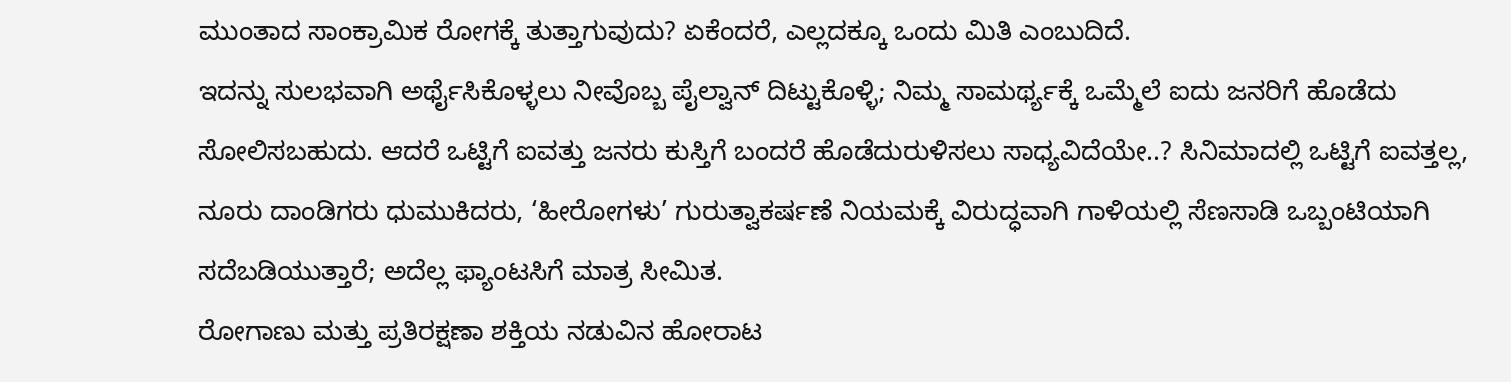ಮುಂತಾದ ಸಾಂಕ್ರಾಮಿಕ ರೋಗಕ್ಕೆ ತುತ್ತಾಗುವುದು? ಏಕೆಂದರೆ, ಎಲ್ಲದಕ್ಕೂ ಒಂದು ಮಿತಿ ಎಂಬುದಿದೆ.
ಇದನ್ನು ಸುಲಭವಾಗಿ ಅರ್ಥೈಸಿಕೊಳ್ಳಲು ನೀವೊಬ್ಬ ಪೈಲ್ವಾನ್ ದಿಟ್ಟುಕೊಳ್ಳಿ; ನಿಮ್ಮ ಸಾಮರ್ಥ್ಯಕ್ಕೆ ಒಮ್ಮೆಲೆ ಐದು ಜನರಿಗೆ ಹೊಡೆದು ಸೋಲಿಸಬಹುದು. ಆದರೆ ಒಟ್ಟಿಗೆ ಐವತ್ತು ಜನರು ಕುಸ್ತಿಗೆ ಬಂದರೆ ಹೊಡೆದುರುಳಿಸಲು ಸಾಧ್ಯವಿದೆಯೇ..? ಸಿನಿಮಾದಲ್ಲಿ ಒಟ್ಟಿಗೆ ಐವತ್ತಲ್ಲ, ನೂರು ದಾಂಡಿಗರು ಧುಮುಕಿದರು, ‘ಹೀರೋಗಳು’ ಗುರುತ್ವಾಕರ್ಷಣೆ ನಿಯಮಕ್ಕೆ ವಿರುದ್ಧವಾಗಿ ಗಾಳಿಯಲ್ಲಿ ಸೆಣಸಾಡಿ ಒಬ್ಬಂಟಿಯಾಗಿ ಸದೆಬಡಿಯುತ್ತಾರೆ; ಅದೆಲ್ಲ ಫ್ಯಾಂಟಸಿಗೆ ಮಾತ್ರ ಸೀಮಿತ.
ರೋಗಾಣು ಮತ್ತು ಪ್ರತಿರಕ್ಷಣಾ ಶಕ್ತಿಯ ನಡುವಿನ ಹೋರಾಟ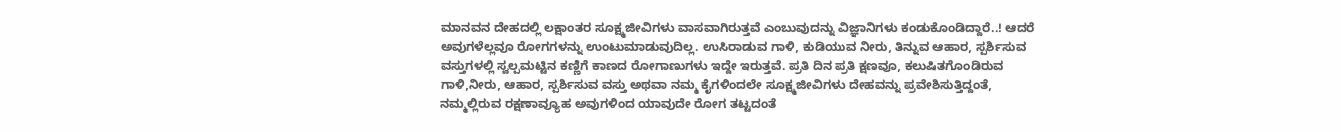ಮಾನವನ ದೇಹದಲ್ಲಿ ಲಕ್ಷಾಂತರ ಸೂಕ್ಷ್ಮಜೀವಿಗಳು ವಾಸವಾಗಿರುತ್ತವೆ ಎಂಬುವುದನ್ನು ವಿಜ್ಞಾನಿಗಳು ಕಂಡುಕೊಂಡಿದ್ದಾರೆ..! ಆದರೆ ಅವುಗಳೆಲ್ಲವೂ ರೋಗಗಳನ್ನು ಉಂಟುಮಾಡುವುದಿಲ್ಲ. ಉಸಿರಾಡುವ ಗಾಳಿ, ಕುಡಿಯುವ ನೀರು, ತಿನ್ನುವ ಆಹಾರ, ಸ್ಪರ್ಶಿಸುವ ವಸ್ತುಗಳಲ್ಲಿ ಸ್ವಲ್ಪಮಟ್ಟಿನ ಕಣ್ಣಿಗೆ ಕಾಣದ ರೋಗಾಣುಗಳು ಇದ್ದೇ ಇರುತ್ತವೆ. ಪ್ರತಿ ದಿನ ಪ್ರತಿ ಕ್ಷಣವೂ, ಕಲುಷಿತಗೊಂಡಿರುವ ಗಾಳಿ,ನೀರು, ಆಹಾರ, ಸ್ಪರ್ಶಿಸುವ ವಸ್ತು ಅಥವಾ ನಮ್ಮ ಕೈಗಳಿಂದಲೇ ಸೂಕ್ಷ್ಮಜೀವಿಗಳು ದೇಹವನ್ನು ಪ್ರವೇಶಿಸುತ್ತಿದ್ದಂತೆ, ನಮ್ಮಲ್ಲಿರುವ ರಕ್ಷಣಾವ್ಯೂಹ ಅವುಗಳಿಂದ ಯಾವುದೇ ರೋಗ ತಟ್ಟದಂತೆ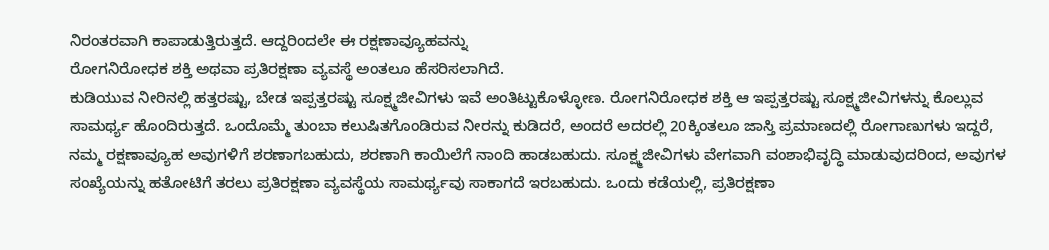ನಿರಂತರವಾಗಿ ಕಾಪಾಡುತ್ತಿರುತ್ತದೆ. ಆದ್ದರಿಂದಲೇ ಈ ರಕ್ಷಣಾವ್ಯೂಹವನ್ನು
ರೋಗನಿರೋಧಕ ಶಕ್ತಿ ಅಥವಾ ಪ್ರತಿರಕ್ಷಣಾ ವ್ಯವಸ್ಥೆ ಅಂತಲೂ ಹೆಸರಿಸಲಾಗಿದೆ.
ಕುಡಿಯುವ ನೀರಿನಲ್ಲಿ ಹತ್ತರಷ್ಟು, ಬೇಡ ಇಪ್ಪತ್ತರಷ್ಟು ಸೂಕ್ಷ್ಮಜೀವಿಗಳು ಇವೆ ಅಂತಿಟ್ಟುಕೊಳ್ಳೋಣ. ರೋಗನಿರೋಧಕ ಶಕ್ತಿ ಆ ಇಪ್ಪತ್ತರಷ್ಟು ಸೂಕ್ಷ್ಮಜೀವಿಗಳನ್ನು ಕೊಲ್ಲುವ ಸಾಮರ್ಥ್ಯ ಹೊಂದಿರುತ್ತದೆ. ಒಂದೊಮ್ಮೆ ತುಂಬಾ ಕಲುಷಿತಗೊಂಡಿರುವ ನೀರನ್ನು ಕುಡಿದರೆ, ಅಂದರೆ ಅದರಲ್ಲಿ 20ಕ್ಕಿಂತಲೂ ಜಾಸ್ತಿ ಪ್ರಮಾಣದಲ್ಲಿ ರೋಗಾಣುಗಳು ಇದ್ದರೆ, ನಮ್ಮ ರಕ್ಷಣಾವ್ಯೂಹ ಅವುಗಳಿಗೆ ಶರಣಾಗಬಹುದು, ಶರಣಾಗಿ ಕಾಯಿಲೆಗೆ ನಾಂದಿ ಹಾಡಬಹುದು. ಸೂಕ್ಷ್ಮಜೀವಿಗಳು ವೇಗವಾಗಿ ವಂಶಾಭಿವೃದ್ಧಿ ಮಾಡುವುದರಿಂದ, ಅವುಗಳ ಸಂಖ್ಯೆಯನ್ನು ಹತೋಟಿಗೆ ತರಲು ಪ್ರತಿರಕ್ಷಣಾ ವ್ಯವಸ್ಥೆಯ ಸಾಮರ್ಥ್ಯವು ಸಾಕಾಗದೆ ಇರಬಹುದು. ಒಂದು ಕಡೆಯಲ್ಲಿ, ಪ್ರತಿರಕ್ಷಣಾ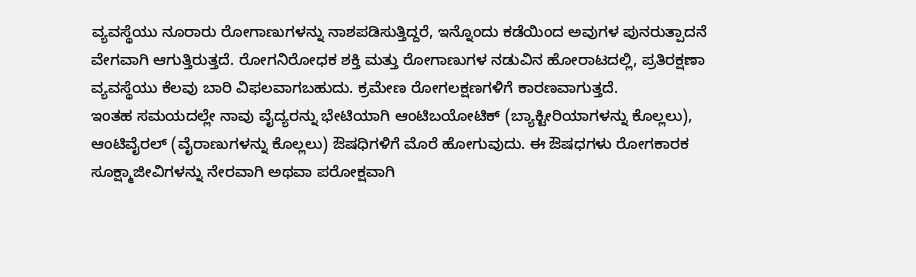ವ್ಯವಸ್ಥೆಯು ನೂರಾರು ರೋಗಾಣುಗಳನ್ನು ನಾಶಪಡಿಸುತ್ತಿದ್ದರೆ, ಇನ್ನೊಂದು ಕಡೆಯಿಂದ ಅವುಗಳ ಪುನರುತ್ಪಾದನೆ ವೇಗವಾಗಿ ಆಗುತ್ತಿರುತ್ತದೆ. ರೋಗನಿರೋಧಕ ಶಕ್ತಿ ಮತ್ತು ರೋಗಾಣುಗಳ ನಡುವಿನ ಹೋರಾಟದಲ್ಲಿ, ಪ್ರತಿರಕ್ಷಣಾ ವ್ಯವಸ್ಥೆಯು ಕೆಲವು ಬಾರಿ ವಿಫಲವಾಗಬಹುದು. ಕ್ರಮೇಣ ರೋಗಲಕ್ಷಣಗಳಿಗೆ ಕಾರಣವಾಗುತ್ತದೆ.
ಇಂತಹ ಸಮಯದಲ್ಲೇ ನಾವು ವೈದ್ಯರನ್ನು ಭೇಟಿಯಾಗಿ ಆಂಟಿಬಯೋಟಿಕ್ (ಬ್ಯಾಕ್ಟೀರಿಯಾಗಳನ್ನು ಕೊಲ್ಲಲು), ಆಂಟಿವೈರಲ್ (ವೈರಾಣುಗಳನ್ನು ಕೊಲ್ಲಲು) ಔಷಧಿಗಳಿಗೆ ಮೊರೆ ಹೋಗುವುದು. ಈ ಔಷಧಗಳು ರೋಗಕಾರಕ ಸೂಕ್ಷ್ಮಾಜೀವಿಗಳನ್ನು ನೇರವಾಗಿ ಅಥವಾ ಪರೋಕ್ಷವಾಗಿ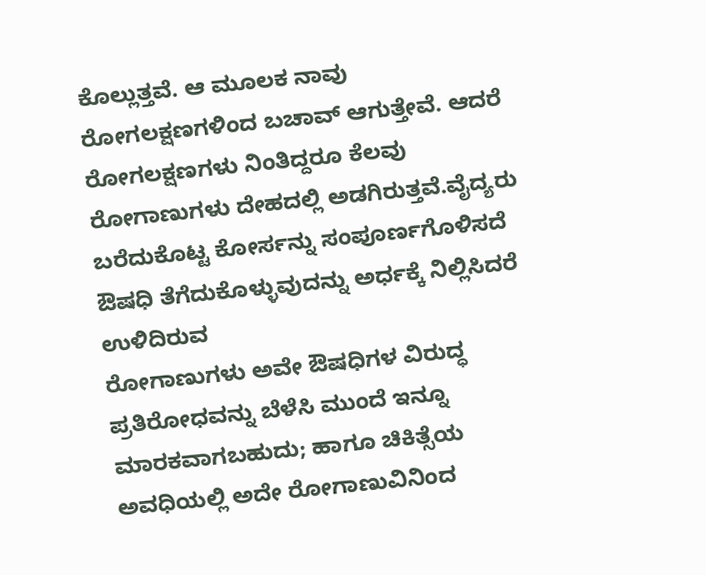ಕೊಲ್ಲುತ್ತವೆ. ಆ ಮೂಲಕ ನಾವು ರೋಗಲಕ್ಷಣಗಳಿಂದ ಬಚಾವ್ ಆಗುತ್ತೇವೆ. ಆದರೆ ರೋಗಲಕ್ಷಣಗಳು ನಿಂತಿದ್ದರೂ ಕೆಲವು ರೋಗಾಣುಗಳು ದೇಹದಲ್ಲಿ ಅಡಗಿರುತ್ತವೆ.ವೈದ್ಯರು ಬರೆದುಕೊಟ್ಟ ಕೋರ್ಸನ್ನು ಸಂಪೂರ್ಣಗೊಳಿಸದೆ ಔಷಧಿ ತೆಗೆದುಕೊಳ್ಳುವುದನ್ನು ಅರ್ಧಕ್ಕೆ ನಿಲ್ಲಿಸಿದರೆ ಉಳಿದಿರುವ
ರೋಗಾಣುಗಳು ಅವೇ ಔಷಧಿಗಳ ವಿರುದ್ಧ ಪ್ರತಿರೋಧವನ್ನು ಬೆಳೆಸಿ ಮುಂದೆ ಇನ್ನೂ ಮಾರಕವಾಗಬಹುದು; ಹಾಗೂ ಚಿಕಿತ್ಸೆಯ ಅವಧಿಯಲ್ಲಿ ಅದೇ ರೋಗಾಣುವಿನಿಂದ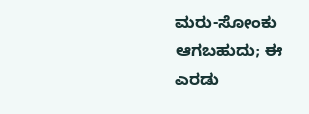ಮರು-ಸೋಂಕು ಆಗಬಹುದು; ಈ ಎರಡು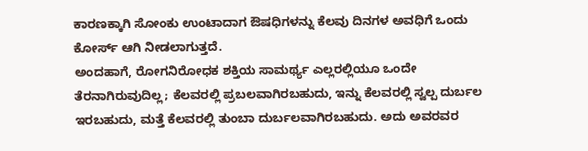ಕಾರಣಕ್ಕಾಗಿ ಸೋಂಕು ಉಂಟಾದಾಗ ಔಷಧಿಗಳನ್ನು ಕೆಲವು ದಿನಗಳ ಅವಧಿಗೆ ಒಂದು ಕೋರ್ಸ್ ಆಗಿ ನೀಡಲಾಗುತ್ತದೆ.
ಅಂದಹಾಗೆ, ರೋಗನಿರೋಧಕ ಶಕ್ತಿಯ ಸಾಮರ್ಥ್ಯ ಎಲ್ಲರಲ್ಲಿಯೂ ಒಂದೇ ತೆರನಾಗಿರುವುದಿಲ್ಲ; ಕೆಲವರಲ್ಲಿ ಪ್ರಬಲವಾಗಿರಬಹುದು, ಇನ್ನು ಕೆಲವರಲ್ಲಿ ಸ್ವಲ್ಪ ದುರ್ಬಲ ಇರಬಹುದು, ಮತ್ತೆ ಕೆಲವರಲ್ಲಿ ತುಂಬಾ ದುರ್ಬಲವಾಗಿರಬಹುದು. ಅದು ಅವರವರ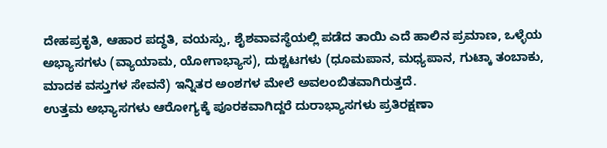ದೇಹಪ್ರಕೃತಿ, ಆಹಾರ ಪದ್ಧತಿ, ವಯಸ್ಸು, ಶೈಶವಾವಸ್ಥೆಯಲ್ಲಿ ಪಡೆದ ತಾಯಿ ಎದೆ ಹಾಲಿನ ಪ್ರಮಾಣ, ಒಳ್ಳೆಯ ಅಭ್ಯಾಸಗಳು (ವ್ಯಾಯಾಮ, ಯೋಗಾಭ್ಯಾಸ), ದುಶ್ಚಟಗಳು (ಧೂಮಪಾನ, ಮಧ್ಯಪಾನ, ಗುಟ್ಕಾ ತಂಬಾಕು, ಮಾದಕ ವಸ್ತುಗಳ ಸೇವನೆ) ಇನ್ನಿತರ ಅಂಶಗಳ ಮೇಲೆ ಅವಲಂಬಿತವಾಗಿರುತ್ತದೆ.
ಉತ್ತಮ ಅಭ್ಯಾಸಗಳು ಆರೋಗ್ಯಕ್ಕೆ ಪೂರಕವಾಗಿದ್ದರೆ ದುರಾಭ್ಯಾಸಗಳು ಪ್ರತಿರಕ್ಷಣಾ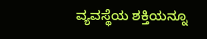ವ್ಯವಸ್ಥೆಯ ಶಕ್ತಿಯನ್ನೂ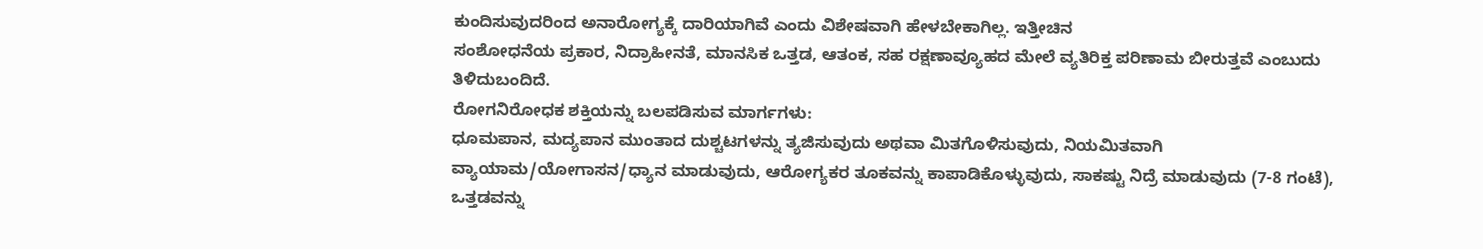ಕುಂದಿಸುವುದರಿಂದ ಅನಾರೋಗ್ಯಕ್ಕೆ ದಾರಿಯಾಗಿವೆ ಎಂದು ವಿಶೇಷವಾಗಿ ಹೇಳಬೇಕಾಗಿಲ್ಲ. ಇತ್ತೀಚಿನ
ಸಂಶೋಧನೆಯ ಪ್ರಕಾರ, ನಿದ್ರಾಹೀನತೆ, ಮಾನಸಿಕ ಒತ್ತಡ, ಆತಂಕ, ಸಹ ರಕ್ಷಣಾವ್ಯೂಹದ ಮೇಲೆ ವ್ಯತಿರಿಕ್ತ ಪರಿಣಾಮ ಬೀರುತ್ತವೆ ಎಂಬುದು
ತಿಳಿದುಬಂದಿದೆ.
ರೋಗನಿರೋಧಕ ಶಕ್ತಿಯನ್ನು ಬಲಪಡಿಸುವ ಮಾರ್ಗಗಳು:
ಧೂಮಪಾನ, ಮದ್ಯಪಾನ ಮುಂತಾದ ದುಶ್ಚಟಗಳನ್ನು ತ್ಯಜಿಸುವುದು ಅಥವಾ ಮಿತಗೊಳಿಸುವುದು, ನಿಯಮಿತವಾಗಿ ವ್ಯಾಯಾಮ/ಯೋಗಾಸನ/ಧ್ಯಾನ ಮಾಡುವುದು, ಆರೋಗ್ಯಕರ ತೂಕವನ್ನು ಕಾಪಾಡಿಕೊಳ್ಳುವುದು, ಸಾಕಷ್ಟು ನಿದ್ರೆ ಮಾಡುವುದು (7-8 ಗಂಟೆ), ಒತ್ತಡವನ್ನು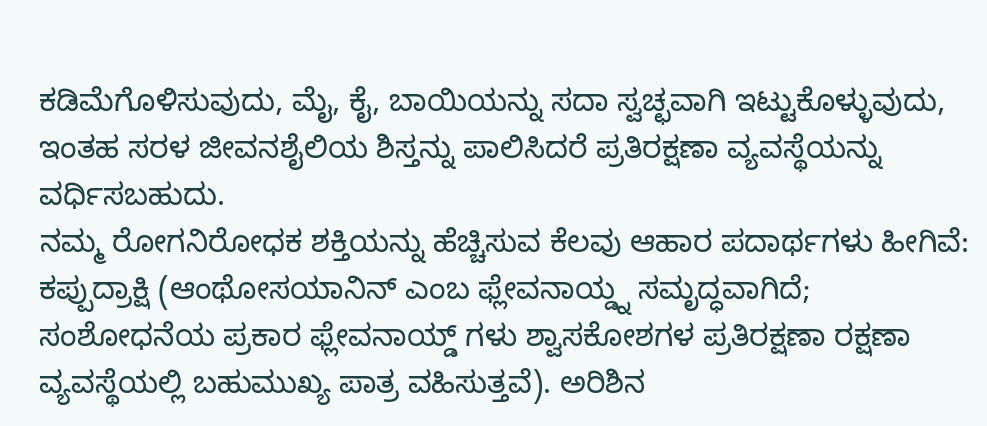ಕಡಿಮೆಗೊಳಿಸುವುದು, ಮೈ, ಕೈ, ಬಾಯಿಯನ್ನು ಸದಾ ಸ್ವಚ್ಛವಾಗಿ ಇಟ್ಟುಕೊಳ್ಳುವುದು, ಇಂತಹ ಸರಳ ಜೀವನಶೈಲಿಯ ಶಿಸ್ತನ್ನು ಪಾಲಿಸಿದರೆ ಪ್ರತಿರಕ್ಷಣಾ ವ್ಯವಸ್ಥೆಯನ್ನು ವರ್ಧಿಸಬಹುದು.
ನಮ್ಮ ರೋಗನಿರೋಧಕ ಶಕ್ತಿಯನ್ನು ಹೆಚ್ಚಿಸುವ ಕೆಲವು ಆಹಾರ ಪದಾರ್ಥಗಳು ಹೀಗಿವೆ: ಕಪ್ಪುದ್ರಾಕ್ಷಿ (ಆಂಥೋಸಯಾನಿನ್ ಎಂಬ ಫ್ಲೇವನಾಯ್ಡ್ನ ಸಮೃದ್ಧವಾಗಿದೆ; ಸಂಶೋಧನೆಯ ಪ್ರಕಾರ ಫ್ಲೇವನಾಯ್ಡ್ ಗಳು ಶ್ವಾಸಕೋಶಗಳ ಪ್ರತಿರಕ್ಷಣಾ ರಕ್ಷಣಾ ವ್ಯವಸ್ಥೆಯಲ್ಲಿ ಬಹುಮುಖ್ಯ ಪಾತ್ರ ವಹಿಸುತ್ತವೆ). ಅರಿಶಿನ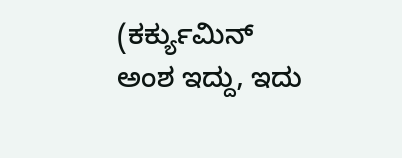(ಕರ್ಕ್ಯುಮಿನ್ ಅಂಶ ಇದ್ದು, ಇದು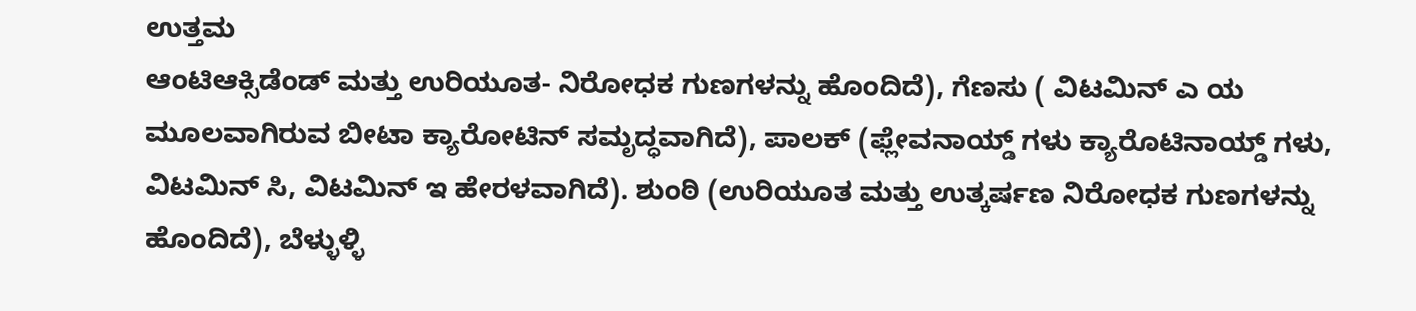ಉತ್ತಮ
ಆಂಟಿಆಕ್ಸಿಡೆಂಡ್ ಮತ್ತು ಉರಿಯೂತ- ನಿರೋಧಕ ಗುಣಗಳನ್ನು ಹೊಂದಿದೆ), ಗೆಣಸು ( ವಿಟಮಿನ್ ಎ ಯ ಮೂಲವಾಗಿರುವ ಬೀಟಾ ಕ್ಯಾರೋಟಿನ್ ಸಮೃದ್ಧವಾಗಿದೆ), ಪಾಲಕ್ (ಫ್ಲೇವನಾಯ್ಡ್ ಗಳು ಕ್ಯಾರೊಟಿನಾಯ್ಡ್ ಗಳು, ವಿಟಮಿನ್ ಸಿ, ವಿಟಮಿನ್ ಇ ಹೇರಳವಾಗಿದೆ). ಶುಂಠಿ (ಉರಿಯೂತ ಮತ್ತು ಉತ್ಕರ್ಷಣ ನಿರೋಧಕ ಗುಣಗಳನ್ನು ಹೊಂದಿದೆ), ಬೆಳ್ಳುಳ್ಳಿ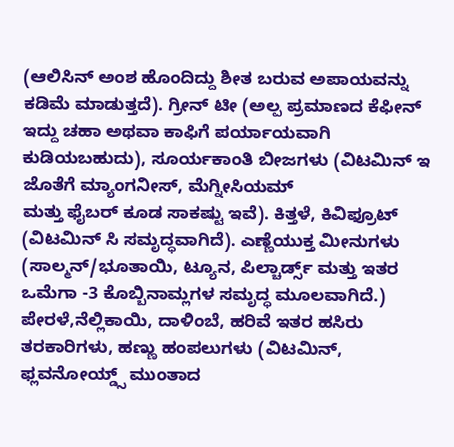(ಆಲಿಸಿನ್ ಅಂಶ ಹೊಂದಿದ್ದು ಶೀತ ಬರುವ ಅಪಾಯವನ್ನು ಕಡಿಮೆ ಮಾಡುತ್ತದೆ). ಗ್ರೀನ್ ಟೀ (ಅಲ್ಪ ಪ್ರಮಾಣದ ಕೆಫೀನ್ ಇದ್ದು ಚಹಾ ಅಥವಾ ಕಾಫಿಗೆ ಪರ್ಯಾಯವಾಗಿ ಕುಡಿಯಬಹುದು), ಸೂರ್ಯಕಾಂತಿ ಬೀಜಗಳು (ವಿಟಮಿನ್ ಇ ಜೊತೆಗೆ ಮ್ಯಾಂಗನೀಸ್, ಮೆಗ್ನೀಸಿಯಮ್
ಮತ್ತು ಫೈಬರ್ ಕೂಡ ಸಾಕಷ್ಟು ಇವೆ). ಕಿತ್ತಳೆ, ಕಿವಿಫ್ರೂಟ್ (ವಿಟಮಿನ್ ಸಿ ಸಮೃದ್ಧವಾಗಿದೆ). ಎಣ್ಣೆಯುಕ್ತ ಮೀನುಗಳು (ಸಾಲ್ಮನ್/ಭೂತಾಯಿ, ಟ್ಯೂನ, ಪಿಲ್ಚಾರ್ಡ್ಸ್ ಮತ್ತು ಇತರ ಒಮೆಗಾ -3 ಕೊಬ್ಬಿನಾಮ್ಲಗಳ ಸಮೃದ್ಧ ಮೂಲವಾಗಿದೆ.) ಪೇರಳೆ,ನೆಲ್ಲಿಕಾಯಿ, ದಾಳಿಂಬೆ, ಹರಿವೆ ಇತರ ಹಸಿರು ತರಕಾರಿಗಳು, ಹಣ್ಣು ಹಂಪಲುಗಳು (ವಿಟಮಿನ್, ಫ್ಲವನೋಯ್ಡ್ಸ್ ಮುಂತಾದ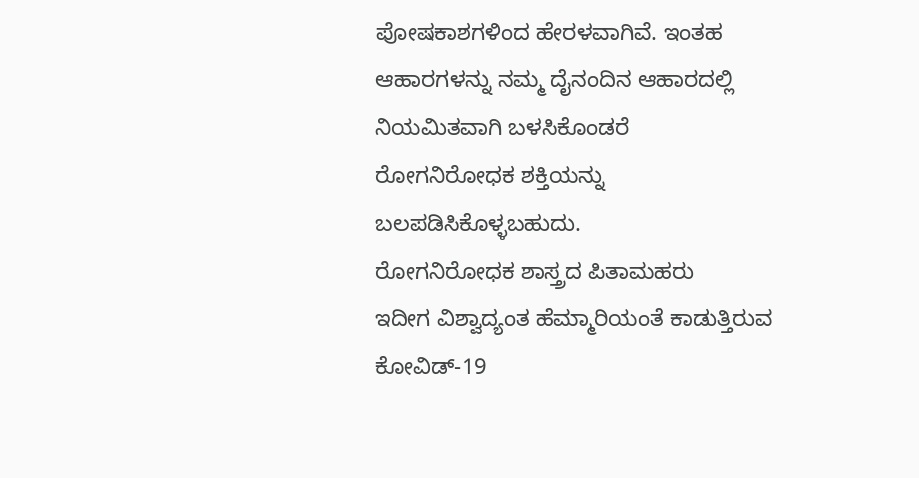ಪೋಷಕಾಶಗಳಿಂದ ಹೇರಳವಾಗಿವೆ. ಇಂತಹ ಆಹಾರಗಳನ್ನು ನಮ್ಮ ದೈನಂದಿನ ಆಹಾರದಲ್ಲಿ ನಿಯಮಿತವಾಗಿ ಬಳಸಿಕೊಂಡರೆ
ರೋಗನಿರೋಧಕ ಶಕ್ತಿಯನ್ನು ಬಲಪಡಿಸಿಕೊಳ್ಳಬಹುದು.
ರೋಗನಿರೋಧಕ ಶಾಸ್ತ್ರದ ಪಿತಾಮಹರು
ಇದೀಗ ವಿಶ್ವಾದ್ಯಂತ ಹೆಮ್ಮಾರಿಯಂತೆ ಕಾಡುತ್ತಿರುವ ಕೋವಿಡ್-19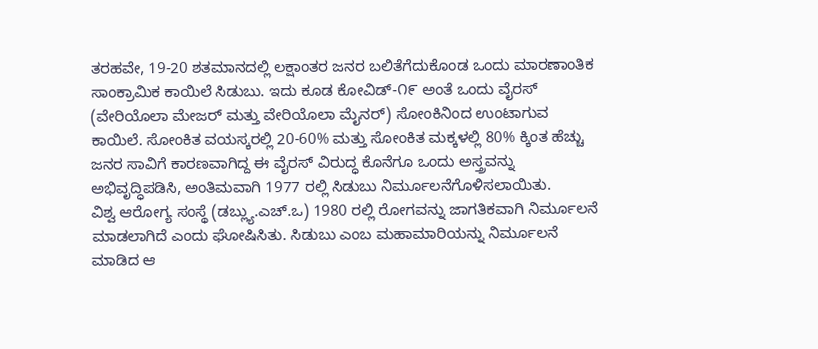ತರಹವೇ, 19-20 ಶತಮಾನದಲ್ಲಿ ಲಕ್ಷಾಂತರ ಜನರ ಬಲಿತೆಗೆದುಕೊಂಡ ಒಂದು ಮಾರಣಾಂತಿಕ ಸಾಂಕ್ರಾಮಿಕ ಕಾಯಿಲೆ ಸಿಡುಬು. ಇದು ಕೂಡ ಕೋವಿಡ್-೧೯ ಅಂತೆ ಒಂದು ವೈರಸ್ (ವೇರಿಯೊಲಾ ಮೇಜರ್ ಮತ್ತು ವೇರಿಯೊಲಾ ಮೈನರ್) ಸೋಂಕಿನಿಂದ ಉಂಟಾಗುವ ಕಾಯಿಲೆ. ಸೋಂಕಿತ ವಯಸ್ಕರಲ್ಲಿ 20-60% ಮತ್ತು ಸೋಂಕಿತ ಮಕ್ಕಳಲ್ಲಿ 80% ಕ್ಕಿಂತ ಹೆಚ್ಚು ಜನರ ಸಾವಿಗೆ ಕಾರಣವಾಗಿದ್ದ ಈ ವೈರಸ್ ವಿರುದ್ಧ ಕೊನೆಗೂ ಒಂದು ಅಸ್ತ್ರವನ್ನು ಅಭಿವೃದ್ಧಿಪಡಿಸಿ, ಅಂತಿಮವಾಗಿ 1977 ರಲ್ಲಿ ಸಿಡುಬು ನಿರ್ಮೂಲನೆಗೊಳಿಸಲಾಯಿತು.
ವಿಶ್ವ ಆರೋಗ್ಯ ಸಂಸ್ಥೆ (ಡಬ್ಲ್ಯು.ಎಚ್.ಒ) 1980 ರಲ್ಲಿ ರೋಗವನ್ನು ಜಾಗತಿಕವಾಗಿ ನಿರ್ಮೂಲನೆ ಮಾಡಲಾಗಿದೆ ಎಂದು ಘೋಷಿಸಿತು. ಸಿಡುಬು ಎಂಬ ಮಹಾಮಾರಿಯನ್ನು ನಿರ್ಮೂಲನೆ ಮಾಡಿದ ಆ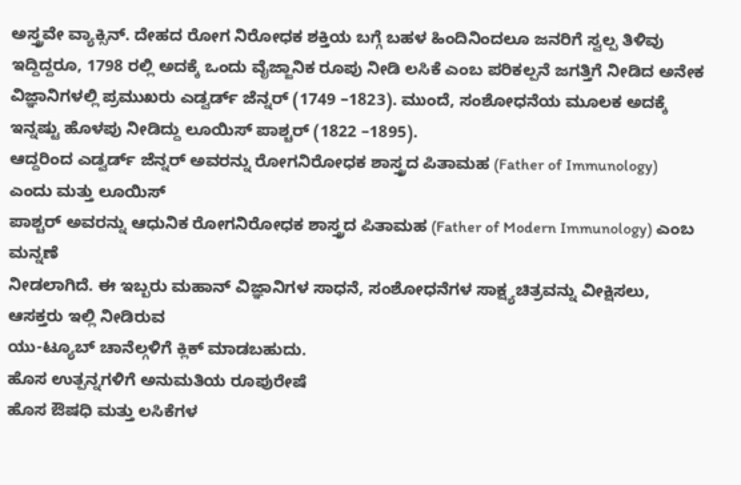ಅಸ್ತ್ರವೇ ವ್ಯಾಕ್ಸಿನ್. ದೇಹದ ರೋಗ ನಿರೋಧಕ ಶಕ್ತಿಯ ಬಗ್ಗೆ ಬಹಳ ಹಿಂದಿನಿಂದಲೂ ಜನರಿಗೆ ಸ್ವಲ್ಪ ತಿಳಿವು ಇದ್ದಿದ್ದರೂ, 1798 ರಲ್ಲಿ ಅದಕ್ಕೆ ಒಂದು ವೈಜ್ಜಾನಿಕ ರೂಪು ನೀಡಿ ಲಸಿಕೆ ಎಂಬ ಪರಿಕಲ್ಪನೆ ಜಗತ್ತಿಗೆ ನೀಡಿದ ಅನೇಕ ವಿಜ್ಞಾನಿಗಳಲ್ಲಿ ಪ್ರಮುಖರು ಎಡ್ವರ್ಡ್ ಜೆನ್ನರ್ (1749 –1823). ಮುಂದೆ, ಸಂಶೋಧನೆಯ ಮೂಲಕ ಅದಕ್ಕೆ ಇನ್ನಷ್ಟು ಹೊಳಪು ನೀಡಿದ್ದು ಲೂಯಿಸ್ ಪಾಶ್ಚರ್ (1822 –1895).
ಆದ್ದರಿಂದ ಎಡ್ವರ್ಡ್ ಜೆನ್ನರ್ ಅವರನ್ನು ರೋಗನಿರೋಧಕ ಶಾಸ್ತ್ರದ ಪಿತಾಮಹ (Father of Immunology) ಎಂದು ಮತ್ತು ಲೂಯಿಸ್
ಪಾಶ್ಚರ್ ಅವರನ್ನು ಆಧುನಿಕ ರೋಗನಿರೋಧಕ ಶಾಸ್ತ್ರದ ಪಿತಾಮಹ (Father of Modern Immunology) ಎಂಬ ಮನ್ನಣೆ
ನೀಡಲಾಗಿದೆ. ಈ ಇಬ್ಬರು ಮಹಾನ್ ವಿಜ್ಞಾನಿಗಳ ಸಾಧನೆ, ಸಂಶೋಧನೆಗಳ ಸಾಕ್ಷ್ಯಚಿತ್ರವನ್ನು ವೀಕ್ಷಿಸಲು, ಆಸಕ್ತರು ಇಲ್ಲಿ ನೀಡಿರುವ
ಯು-ಟ್ಯೂಬ್ ಚಾನೆಲ್ಗಳಿಗೆ ಕ್ಲಿಕ್ ಮಾಡಬಹುದು.
ಹೊಸ ಉತ್ಪನ್ನಗಳಿಗೆ ಅನುಮತಿಯ ರೂಪುರೇಷೆ
ಹೊಸ ಔಷಧಿ ಮತ್ತು ಲಸಿಕೆಗಳ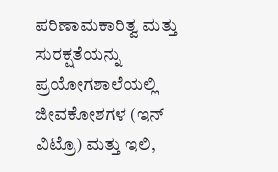ಪರಿಣಾಮಕಾರಿತ್ವ ಮತ್ತು ಸುರಕ್ಷತೆಯನ್ನು ಪ್ರಯೋಗಶಾಲೆಯಲ್ಲಿ ಜೀವಕೋಶಗಳ (ಇನ್ ವಿಟ್ರೊ) ಮತ್ತು ಇಲಿ,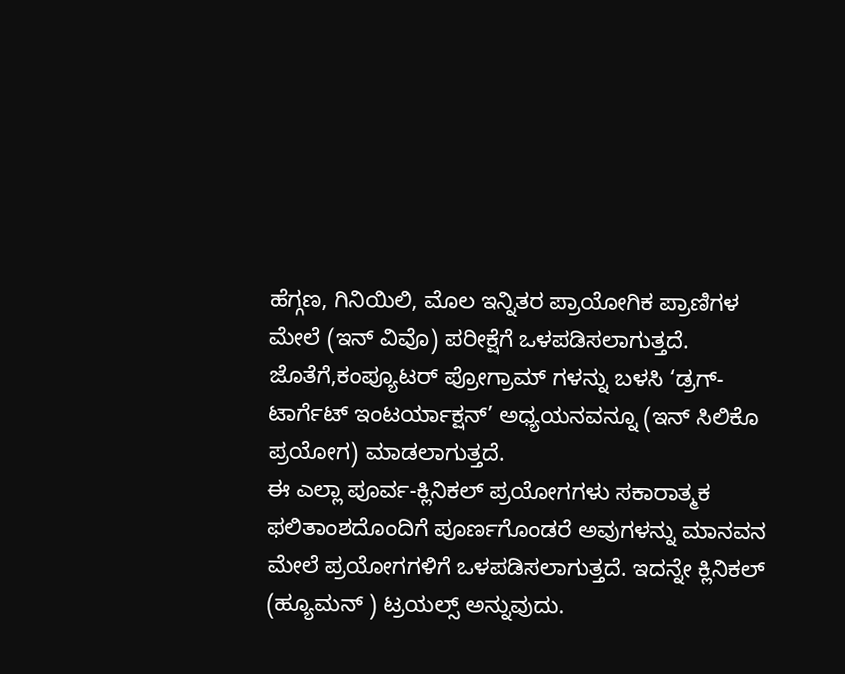ಹೆಗ್ಗಣ, ಗಿನಿಯಿಲಿ, ಮೊಲ ಇನ್ನಿತರ ಪ್ರಾಯೋಗಿಕ ಪ್ರಾಣಿಗಳ ಮೇಲೆ (ಇನ್ ವಿವೊ) ಪರೀಕ್ಷೆಗೆ ಒಳಪಡಿಸಲಾಗುತ್ತದೆ. ಜೊತೆಗೆ,ಕಂಪ್ಯೂಟರ್ ಪ್ರೋಗ್ರಾಮ್ ಗಳನ್ನು ಬಳಸಿ ‘ಡ್ರಗ್-ಟಾರ್ಗೆಟ್ ಇಂಟರ್ಯಾಕ್ಷನ್’ ಅಧ್ಯಯನವನ್ನೂ (ಇನ್ ಸಿಲಿಕೊ ಪ್ರಯೋಗ) ಮಾಡಲಾಗುತ್ತದೆ.
ಈ ಎಲ್ಲಾ ಪೂರ್ವ-ಕ್ಲಿನಿಕಲ್ ಪ್ರಯೋಗಗಳು ಸಕಾರಾತ್ಮಕ ಫಲಿತಾಂಶದೊಂದಿಗೆ ಪೂರ್ಣಗೊಂಡರೆ ಅವುಗಳನ್ನು ಮಾನವನ
ಮೇಲೆ ಪ್ರಯೋಗಗಳಿಗೆ ಒಳಪಡಿಸಲಾಗುತ್ತದೆ. ಇದನ್ನೇ ಕ್ಲಿನಿಕಲ್ (ಹ್ಯೂಮನ್ ) ಟ್ರಯಲ್ಸ್ ಅನ್ನುವುದು.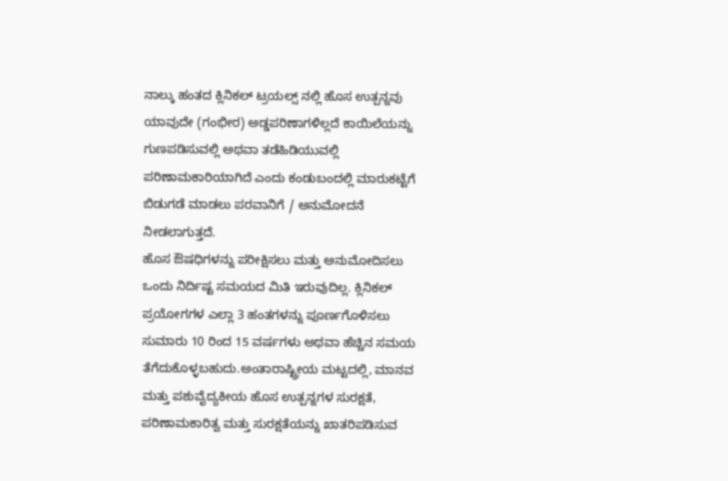ನಾಲ್ಕು ಹಂತದ ಕ್ಲಿನಿಕಲ್ ಟ್ರಯಲ್ಸ್ ನಲ್ಲಿ ಹೊಸ ಉತ್ಪನ್ನವು ಯಾವುದೇ (ಗಂಭೀರ) ಅಡ್ಡಪರಿಣಾಗಳಿಲ್ಲದೆ ಕಾಯಿಲೆಯನ್ನು ಗುಣಪಡಿಸುವಲ್ಲಿ ಅಥವಾ ತಡೆಹಿಡಿಯುವಲ್ಲಿ ಪರಿಣಾಮಕಾರಿಯಾಗಿದೆ ಎಂದು ಕಂಡುಬಂದಲ್ಲಿ ಮಾರುಕಟ್ಟೆಗೆ ಬಿಡುಗಡೆ ಮಾಡಲು ಪರವಾನಿಗೆ / ಅನುಮೋದನೆ ನೀಡಲಾಗುತ್ತದೆ.
ಹೊಸ ಔಷಧಿಗಳನ್ನು ಪರೀಕ್ಷಿಸಲು ಮತ್ತು ಅನುಮೋದಿಸಲು ಒಂದು ನಿರ್ದಿಷ್ಟ ಸಮಯದ ಮಿತಿ ಇರುವುದಿಲ್ಲ. ಕ್ಲಿನಿಕಲ್ ಪ್ರಯೋಗಗಳ ಎಲ್ಲಾ 3 ಹಂತಗಳನ್ನು ಪೂರ್ಣಗೊಳಿಸಲು ಸುಮಾರು 10 ರಿಂದ 15 ವರ್ಷಗಳು ಅಥವಾ ಹೆಚ್ಚಿನ ಸಮಯ ತೆಗೆದುಕೊಳ್ಳಬಹುದು.ಅಂತಾರಾಷ್ಟ್ರೀಯ ಮಟ್ಟದಲ್ಲಿ, ಮಾನವ ಮತ್ತು ಪಶುವೈದ್ಯಕೀಯ ಹೊಸ ಉತ್ಪನ್ನಗಳ ಸುರಕ್ಷತೆ, ಪರಿಣಾಮಕಾರಿತ್ವ ಮತ್ತು ಸುರಕ್ಷತೆಯನ್ನು ಖಾತರಿಪಡಿಸುವ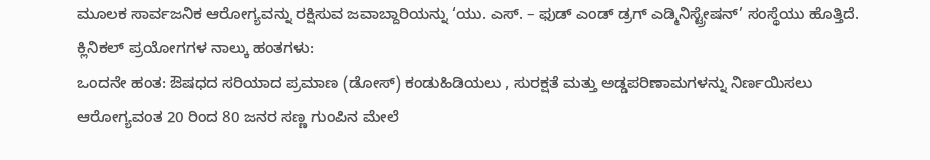ಮೂಲಕ ಸಾರ್ವಜನಿಕ ಆರೋಗ್ಯವನ್ನು ರಕ್ಷಿಸುವ ಜವಾಬ್ದಾರಿಯನ್ನು ‘ಯು. ಎಸ್. – ಫುಡ್ ಎಂಡ್ ಡ್ರಗ್ ಎಡ್ಮಿನಿಸ್ಟ್ರೇಷನ್’ ಸಂಸ್ಥೆಯು ಹೊತ್ತಿದೆ.
ಕ್ಲಿನಿಕಲ್ ಪ್ರಯೋಗಗಳ ನಾಲ್ಕು ಹಂತಗಳು:
ಒಂದನೇ ಹಂತ: ಔಷಧದ ಸರಿಯಾದ ಪ್ರಮಾಣ (ಡೋಸ್) ಕಂಡುಹಿಡಿಯಲು , ಸುರಕ್ಷತೆ ಮತ್ತು ಅಡ್ಡಪರಿಣಾಮಗಳನ್ನು ನಿರ್ಣಯಿಸಲು
ಆರೋಗ್ಯವಂತ 20 ರಿಂದ 80 ಜನರ ಸಣ್ಣ ಗುಂಪಿನ ಮೇಲೆ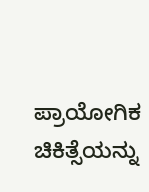ಪ್ರಾಯೋಗಿಕ ಚಿಕಿತ್ಸೆಯನ್ನು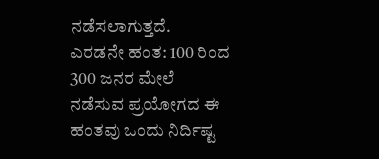ನಡೆಸಲಾಗುತ್ತದೆ.
ಎರಡನೇ ಹಂತ: 100 ರಿಂದ 300 ಜನರ ಮೇಲೆ ನಡೆಸುವ ಪ್ರಯೋಗದ ಈ ಹಂತವು ಒಂದು ನಿರ್ದಿಷ್ಟ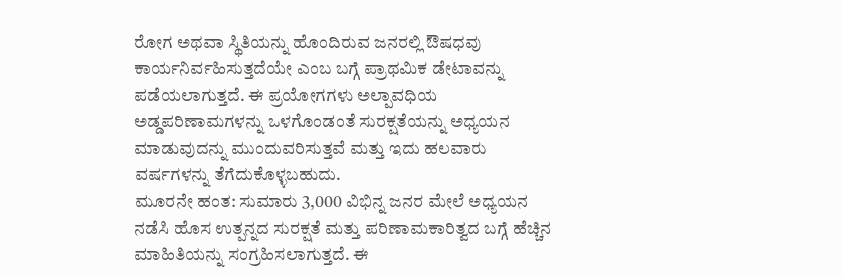ರೋಗ ಅಥವಾ ಸ್ಥಿತಿಯನ್ನು ಹೊಂದಿರುವ ಜನರಲ್ಲಿ ಔಷಧವು ಕಾರ್ಯನಿರ್ವಹಿಸುತ್ತದೆಯೇ ಎಂಬ ಬಗ್ಗೆ ಪ್ರಾಥಮಿಕ ಡೇಟಾವನ್ನು ಪಡೆಯಲಾಗುತ್ತದೆ. ಈ ಪ್ರಯೋಗಗಳು ಅಲ್ಪಾವಧಿಯ ಅಡ್ಡಪರಿಣಾಮಗಳನ್ನು ಒಳಗೊಂಡಂತೆ ಸುರಕ್ಷತೆಯನ್ನು ಅಧ್ಯಯನ ಮಾಡುವುದನ್ನು ಮುಂದುವರಿಸುತ್ತವೆ ಮತ್ತು ಇದು ಹಲವಾರು ವರ್ಷಗಳನ್ನು ತೆಗೆದುಕೊಳ್ಳಬಹುದು.
ಮೂರನೇ ಹಂತ: ಸುಮಾರು 3,000 ವಿಭಿನ್ನ ಜನರ ಮೇಲೆ ಅಧ್ಯಯನ ನಡೆಸಿ ಹೊಸ ಉತ್ಪನ್ನದ ಸುರಕ್ಷತೆ ಮತ್ತು ಪರಿಣಾಮಕಾರಿತ್ವದ ಬಗ್ಗೆ ಹೆಚ್ಚಿನ ಮಾಹಿತಿಯನ್ನು ಸಂಗ್ರಹಿಸಲಾಗುತ್ತದೆ. ಈ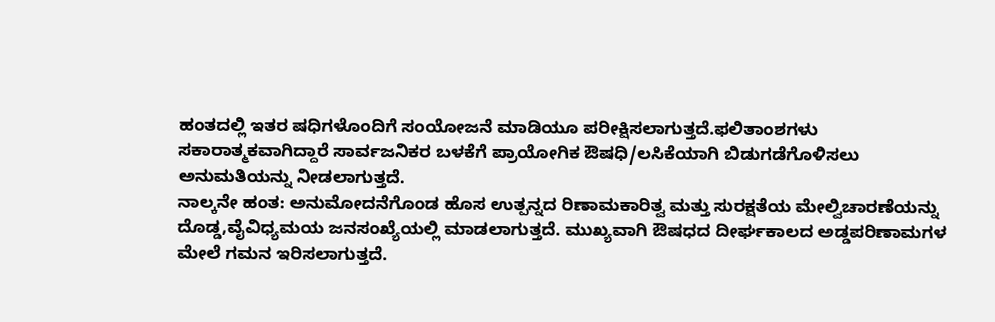ಹಂತದಲ್ಲಿ ಇತರ ಷಧಿಗಳೊಂದಿಗೆ ಸಂಯೋಜನೆ ಮಾಡಿಯೂ ಪರೀಕ್ಷಿಸಲಾಗುತ್ತದೆ.ಫಲಿತಾಂಶಗಳು ಸಕಾರಾತ್ಮಕವಾಗಿದ್ದಾರೆ ಸಾರ್ವಜನಿಕರ ಬಳಕೆಗೆ ಪ್ರಾಯೋಗಿಕ ಔಷಧಿ/ಲಸಿಕೆಯಾಗಿ ಬಿಡುಗಡೆಗೊಳಿಸಲು ಅನುಮತಿಯನ್ನು ನೀಡಲಾಗುತ್ತದೆ.
ನಾಲ್ಕನೇ ಹಂತ: ಅನುಮೋದನೆಗೊಂಡ ಹೊಸ ಉತ್ಪನ್ನದ ರಿಣಾಮಕಾರಿತ್ವ ಮತ್ತು ಸುರಕ್ಷತೆಯ ಮೇಲ್ವಿಚಾರಣೆಯನ್ನು ದೊಡ್ಡ,ವೈವಿಧ್ಯಮಯ ಜನಸಂಖ್ಯೆಯಲ್ಲಿ ಮಾಡಲಾಗುತ್ತದೆ. ಮುಖ್ಯವಾಗಿ ಔಷಧದ ದೀರ್ಘಕಾಲದ ಅಡ್ಡಪರಿಣಾಮಗಳ ಮೇಲೆ ಗಮನ ಇರಿಸಲಾಗುತ್ತದೆ.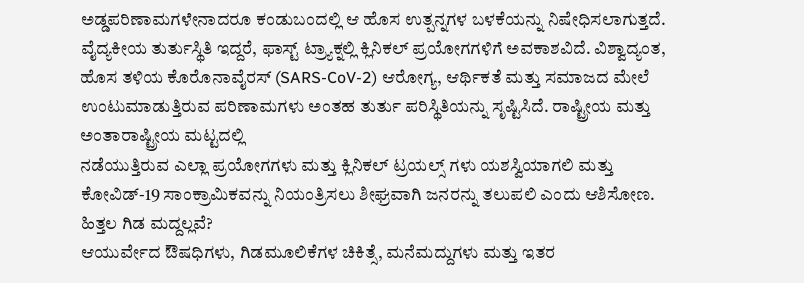ಅಡ್ಡಪರಿಣಾಮಗಳೇನಾದರೂ ಕಂಡುಬಂದಲ್ಲಿ ಆ ಹೊಸ ಉತ್ಪನ್ನಗಳ ಬಳಕೆಯನ್ನು ನಿಷೇಧಿಸಲಾಗುತ್ತದೆ.
ವೈದ್ಯಕೀಯ ತುರ್ತುಸ್ಥಿತಿ ಇದ್ದರೆ, ಫಾಸ್ಟ್ ಟ್ರ್ಯಾಕ್ನಲ್ಲಿ ಕ್ಲಿನಿಕಲ್ ಪ್ರಯೋಗಗಳಿಗೆ ಅವಕಾಶವಿದೆ. ವಿಶ್ವಾದ್ಯಂತ, ಹೊಸ ತಳಿಯ ಕೊರೊನಾವೈರಸ್ (SARS-CoV-2) ಆರೋಗ್ಯ, ಆರ್ಥಿಕತೆ ಮತ್ತು ಸಮಾಜದ ಮೇಲೆ ಉಂಟುಮಾಡುತ್ತಿರುವ ಪರಿಣಾಮಗಳು ಅಂತಹ ತುರ್ತು ಪರಿಸ್ಥಿತಿಯನ್ನು ಸೃಷ್ಟಿಸಿದೆ. ರಾಷ್ಟ್ರೀಯ ಮತ್ತು ಅಂತಾರಾಷ್ಟ್ರೀಯ ಮಟ್ಟದಲ್ಲಿ
ನಡೆಯುತ್ತಿರುವ ಎಲ್ಲಾ ಪ್ರಯೋಗಗಳು ಮತ್ತು ಕ್ಲಿನಿಕಲ್ ಟ್ರಯಲ್ಸ್ ಗಳು ಯಶಸ್ವಿಯಾಗಲಿ ಮತ್ತು ಕೋವಿಡ್-19 ಸಾಂಕ್ರಾಮಿಕವನ್ನು ನಿಯಂತ್ರಿಸಲು ಶೀಘ್ರವಾಗಿ ಜನರನ್ನು ತಲುಪಲಿ ಎಂದು ಆಶಿಸೋಣ.
ಹಿತ್ತಲ ಗಿಡ ಮದ್ದಲ್ಲವೆ?
ಆಯುರ್ವೇದ ಔಷಧಿಗಳು, ಗಿಡಮೂಲಿಕೆಗಳ ಚಿಕಿತ್ಸೆ, ಮನೆಮದ್ದುಗಳು ಮತ್ತು ಇತರ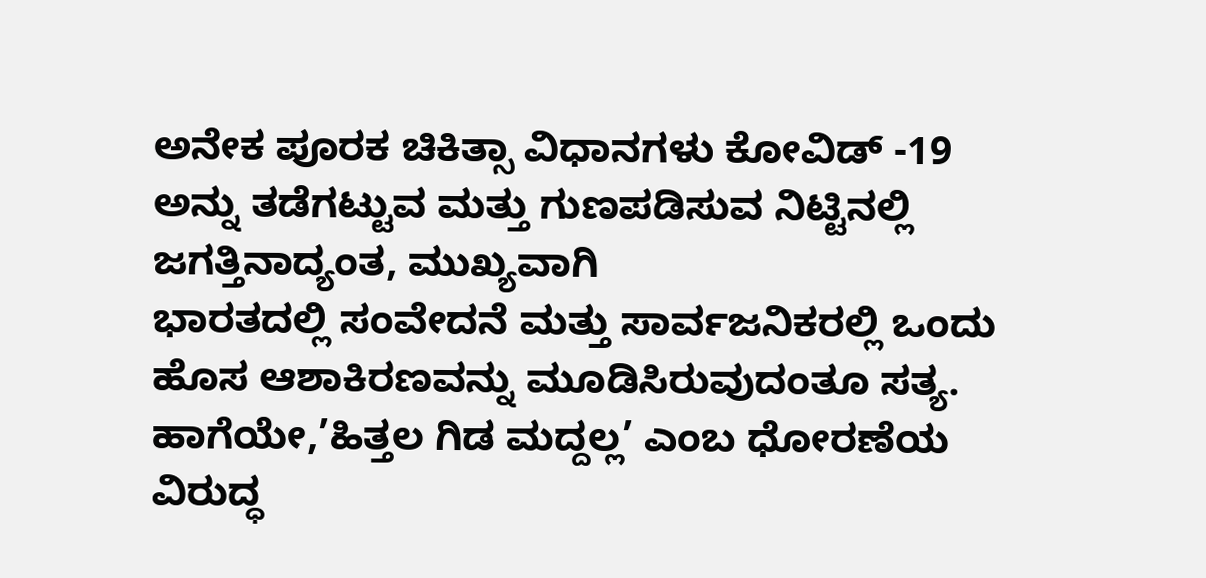ಅನೇಕ ಪೂರಕ ಚಿಕಿತ್ಸಾ ವಿಧಾನಗಳು ಕೋವಿಡ್ -19 ಅನ್ನು ತಡೆಗಟ್ಟುವ ಮತ್ತು ಗುಣಪಡಿಸುವ ನಿಟ್ಟಿನಲ್ಲಿ ಜಗತ್ತಿನಾದ್ಯಂತ, ಮುಖ್ಯವಾಗಿ
ಭಾರತದಲ್ಲಿ ಸಂವೇದನೆ ಮತ್ತು ಸಾರ್ವಜನಿಕರಲ್ಲಿ ಒಂದು ಹೊಸ ಆಶಾಕಿರಣವನ್ನು ಮೂಡಿಸಿರುವುದಂತೂ ಸತ್ಯ. ಹಾಗೆಯೇ,’ಹಿತ್ತಲ ಗಿಡ ಮದ್ದಲ್ಲ’ ಎಂಬ ಧೋರಣೆಯ ವಿರುದ್ಧ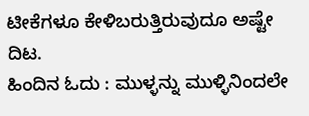ಟೀಕೆಗಳೂ ಕೇಳಿಬರುತ್ತಿರುವುದೂ ಅಷ್ಟೇ ದಿಟ.
ಹಿಂದಿನ ಓದು : ಮುಳ್ಳನ್ನು ಮುಳ್ಳಿನಿಂದಲೇ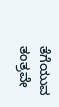ತೆಗೆಯುವ ತಂತ್ರವೇ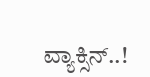ವ್ಯಾಕ್ಸಿನ್..!